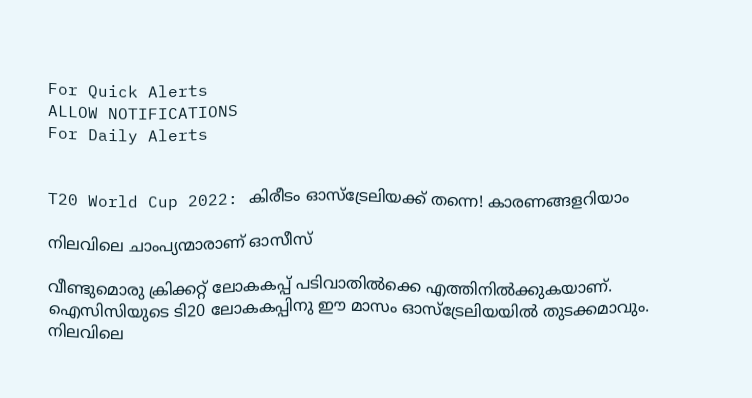For Quick Alerts
ALLOW NOTIFICATIONS
For Daily Alerts


T20 World Cup 2022: കിരീടം ഓസ്‌ട്രേലിയക്ക് തന്നെ! കാരണങ്ങളറിയാം

നിലവിലെ ചാംപ്യന്മാരാണ് ഓസീസ്

വീണ്ടുമൊരു ക്രിക്കറ്റ് ലോകകപ്പ് പടിവാതില്‍ക്കെ എത്തിനില്‍ക്കുകയാണ്. ഐസിസിയുടെ ടി20 ലോകകപ്പിനു ഈ മാസം ഓസ്‌ട്രേലിയയില്‍ തുടക്കമാവും. നിലവിലെ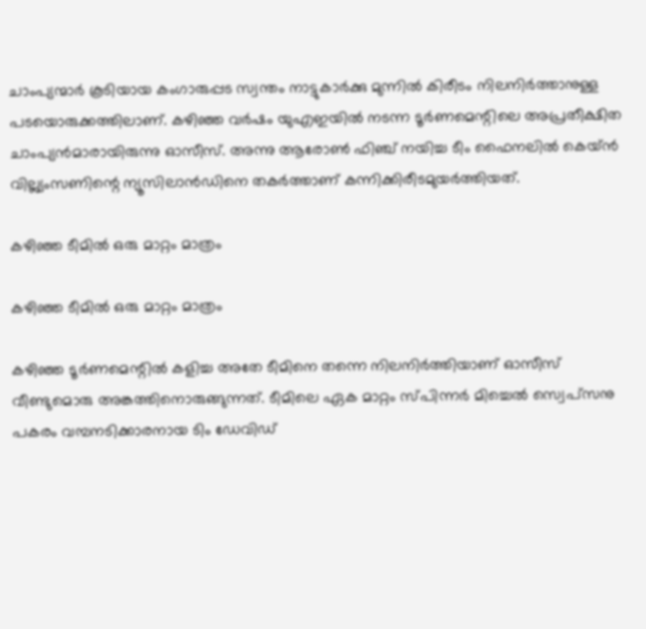ചാംപ്യന്മാര്‍ കൂടിയായ കംഗാരുപ്പട സ്വന്തം നാട്ടുകാര്‍ക്കു മുന്നില്‍ കിരീടം നിലനിര്‍ത്താനുള്ള പടയൊരുക്കത്തിലാണ്. കഴിഞ്ഞ വര്‍ഷം യുഎഇയില്‍ നടന്ന ടൂര്‍ണമെന്റിലെ അപ്രതീക്ഷിത ചാംപ്യന്‍മാരായിരുന്നു ഓസീസ്. അന്നു ആരോണ്‍ ഫിഞ്ച് നയിച്ച ടീം ഫൈനലില്‍ കെയ്ന്‍ വില്ല്യംസണിന്റെ ന്യൂസിലാന്‍ഡിനെ തകര്‍ത്താണ് കന്നിക്കിരീടമുയര്‍ത്തിയത്.

കഴിഞ്ഞ ടീമില്‍ ഒരു മാറ്റം മാത്രം

കഴിഞ്ഞ ടീമില്‍ ഒരു മാറ്റം മാത്രം

കഴിഞ്ഞ ടൂര്‍ണമെന്റില്‍ കളിച്ച അതേ ടീമിനെ തന്നെ നിലനിര്‍ത്തിയാണ് ഓസീസ് വീണ്ടുമൊരു അങ്കത്തിനൊരുങ്ങുന്നത്. ടീമിലെ ഏക മാറ്റം സ്പിന്നര്‍ മിച്ചെല്‍ സ്വെപ്‌സനു പകരം വമ്പനടിക്കാരനായ ടിം ഡേവിഡ്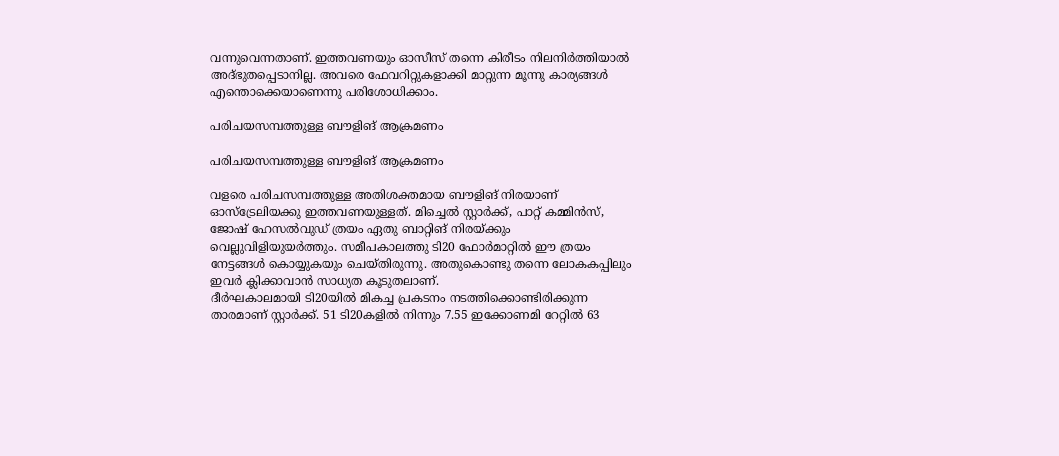വന്നുവെന്നതാണ്. ഇത്തവണയും ഓസീസ് തന്നെ കിരീടം നിലനിര്‍ത്തിയാല്‍ അദ്ഭുതപ്പെടാനില്ല. അവരെ ഫേവറിറ്റുകളാക്കി മാറ്റുന്ന മൂന്നു കാര്യങ്ങള്‍ എന്തൊക്കെയാണെന്നു പരിശോധിക്കാം.

പരിചയസമ്പത്തുള്ള ബൗളിങ് ആക്രമണം

പരിചയസമ്പത്തുള്ള ബൗളിങ് ആക്രമണം

വളരെ പരിചസമ്പത്തുള്ള അതിശക്തമായ ബൗളിങ് നിരയാണ് ഓസ്‌ട്രേലിയക്കു ഇത്തവണയുള്ളത്. മിച്ചെല്‍ സ്റ്റാര്‍ക്ക്, പാറ്റ് കമ്മിന്‍സ്, ജോഷ് ഹേസല്‍വുഡ് ത്രയം ഏതു ബാറ്റിങ് നിരയ്ക്കും വെല്ലുവിളിയുയര്‍ത്തും. സമീപകാലത്തു ടി20 ഫോര്‍മാറ്റില്‍ ഈ ത്രയം നേട്ടങ്ങള്‍ കൊയ്യുകയും ചെയ്തിരുന്നു. അതുകൊണ്ടു തന്നെ ലോകകപ്പിലും ഇവര്‍ ക്ലിക്കാവാന്‍ സാധ്യത കൂടുതലാണ്.
ദീര്‍ഘകാലമായി ടി20യില്‍ മികച്ച പ്രകടനം നടത്തിക്കൊണ്ടിരിക്കുന്ന താരമാണ് സ്റ്റാര്‍ക്ക്. 51 ടി20കളില്‍ നിന്നും 7.55 ഇക്കോണമി റേറ്റില്‍ 63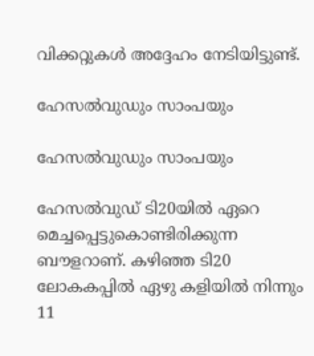വിക്കറ്റുകള്‍ അദ്ദേഹം നേടിയിട്ടുണ്ട്.

ഹേസല്‍വു‍ഡും സാംപയും

ഹേസല്‍വു‍ഡും സാംപയും

ഹേസല്‍വുഡ് ടി20യില്‍ ഏറെ മെച്ചപ്പെട്ടുകൊണ്ടിരിക്കുന്ന ബൗളറാണ്. കഴിഞ്ഞ ടി20 ലോകകപ്പില്‍ ഏഴു കളിയില്‍ നിന്നും 11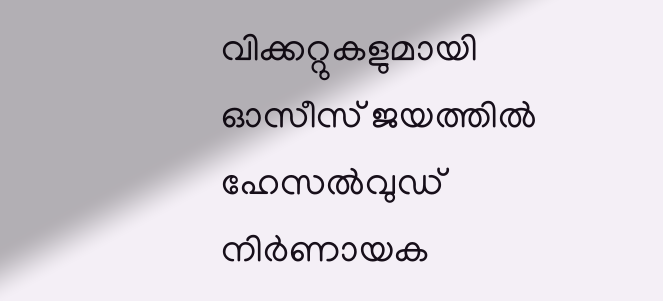വിക്കറ്റുകളുമായി ഓസീസ് ജയത്തില്‍ ഹേസല്‍വുഡ് നിര്‍ണായക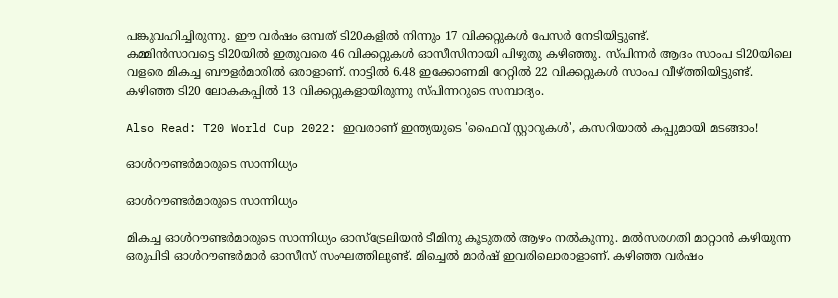പങ്കുവഹിച്ചിരുന്നു. ഈ വര്‍ഷം ഒമ്പത് ടി20കളില്‍ നിന്നും 17 വിക്കറ്റുകള്‍ പേസര്‍ നേടിയിട്ടുണ്ട്.
കമ്മിന്‍സാവട്ടെ ടി20യില്‍ ഇതുവരെ 46 വിക്കറ്റുകള്‍ ഓസീസിനായി പിഴുതു കഴിഞ്ഞു. സ്പിന്നര്‍ ആദം സാംപ ടി20യിലെ വളരെ മികച്ച ബൗളര്‍മാരില്‍ ഒരാളാണ്. നാട്ടില്‍ 6.48 ഇക്കോണമി റേറ്റില്‍ 22 വിക്കറ്റുകള്‍ സാംപ വീഴ്ത്തിയിട്ടുണ്ട്. കഴിഞ്ഞ ടി20 ലോകകപ്പില്‍ 13 വിക്കറ്റുകളായിരുന്നു സ്പിന്നറുടെ സമ്പാദ്യം.

Also Read: T20 World Cup 2022: ഇവരാണ് ഇന്ത്യയുടെ 'ഫൈവ് സ്റ്റാറുകള്‍', കസറിയാല്‍ കപ്പുമായി മടങ്ങാം!

ഓള്‍റൗണ്ടര്‍മാരുടെ സാന്നിധ്യം

ഓള്‍റൗണ്ടര്‍മാരുടെ സാന്നിധ്യം

മികച്ച ഓള്‍റൗണ്ടര്‍മാരുടെ സാന്നിധ്യം ഓസ്‌ട്രേലിയന്‍ ടീമിനു കൂടുതല്‍ ആഴം നല്‍കുന്നു. മല്‍സരഗതി മാറ്റാന്‍ കഴിയുന്ന ഒരുപിടി ഓള്‍റൗണ്ടര്‍മാര്‍ ഓസീസ് സംഘത്തിലുണ്ട്. മിച്ചെല്‍ മാര്‍ഷ് ഇവരിലൊരാളാണ്. കഴിഞ്ഞ വര്‍ഷം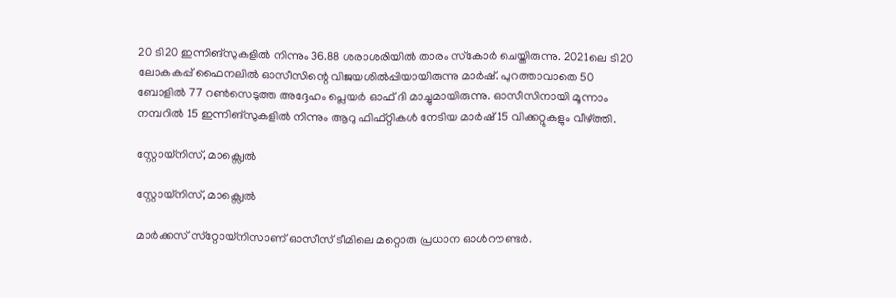20 ടി20 ഇന്നിങ്‌സുകളില്‍ നിന്നും 36.88 ശരാശരിയില്‍ താരം സ്‌കോര്‍ ചെയ്തിരുന്നു. 2021ലെ ടി20 ലോകകപ്പ് ഫൈനലില്‍ ഓസീസിന്റെ വിജയശില്‍പ്പിയായിരുന്നു മാര്‍ഷ്. പുറത്താവാതെ 50 ബോളില്‍ 77 റണ്‍സെടുത്ത അദ്ദേഹം പ്ലെയര്‍ ഓഫ് ദി മാച്ചുമായിരുന്നു. ഓസീസിനായി മൂന്നാം നമ്പറില്‍ 15 ഇന്നിങ്‌സുകളില്‍ നിന്നും ആറു ഫിഫ്റ്റികള്‍ നേടിയ മാര്‍ഷ് 15 വിക്കറ്റുകളും വീഴ്ത്തി.

സ്റ്റോയ്നിസ്, മാക്സ്വെല്‍

സ്റ്റോയ്നിസ്, മാക്സ്വെല്‍

മാര്‍ക്കസ് സ്‌റ്റോയ്‌നിസാണ് ഓസീസ് ടീമിലെ മറ്റൊരു പ്രധാന ഓള്‍റൗണ്ടര്‍.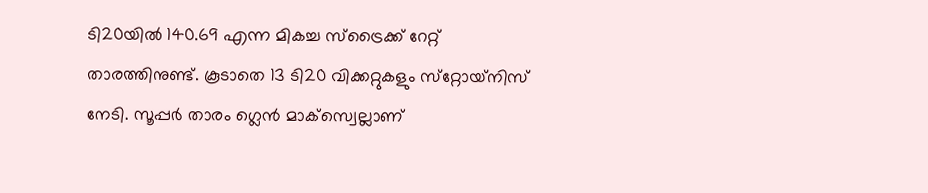ടി20യില്‍ 140.69 എന്ന മികച്ച സ്‌ട്രൈക്ക് റേറ്റ് താരത്തിനുണ്ട്. കൂടാതെ 13 ടി20 വിക്കറ്റുകളും സ്‌റ്റോയ്‌നിസ് നേടി. സൂപ്പര്‍ താരം ഗ്ലെന്‍ മാക്‌സ്വെല്ലാണ്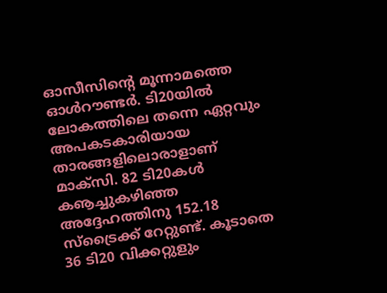ഓസീസിന്റെ മൂന്നാമത്തെ ഓള്‍റൗണ്ടര്‍. ടി20യില്‍ ലോകത്തിലെ തന്നെ ഏറ്റവും അപകടകാരിയായ താരങ്ങളിലൊരാളാണ് മാക്‌സി. 82 ടി20കള്‍ കൡച്ചുകഴിഞ്ഞ അദ്ദേഹത്തിനു 152.18 സ്‌ട്രൈക്ക് റേറ്റുണ്ട്. കൂടാതെ 36 ടി20 വിക്കറ്റുളും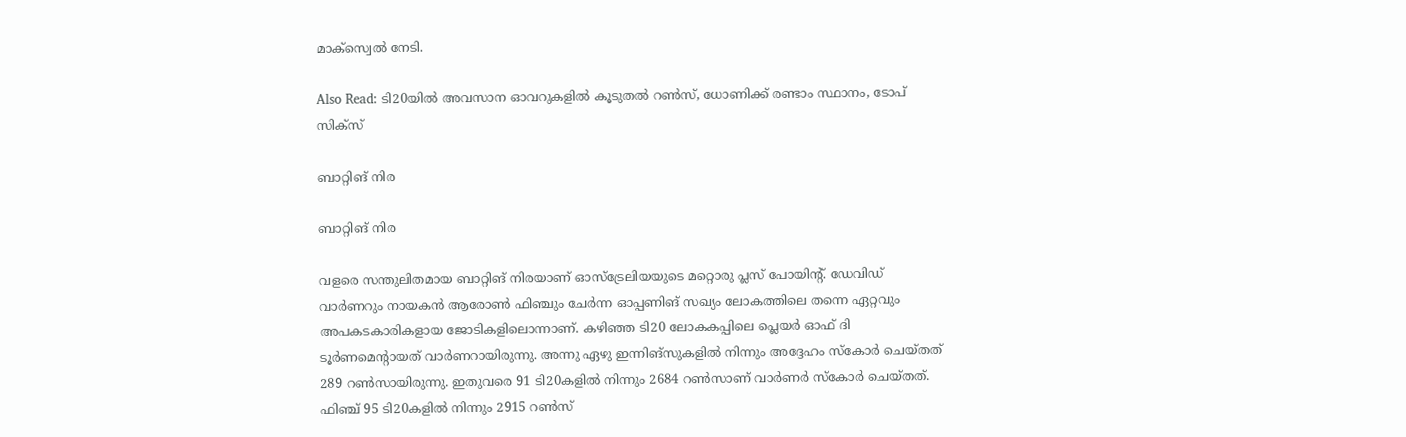മാക്‌സ്വെല്‍ നേടി.

Also Read: ടി20യില്‍ അവസാന ഓവറുകളില്‍ കൂടുതല്‍ റണ്‍സ്, ധോണിക്ക് രണ്ടാം സ്ഥാനം, ടോപ് സിക്‌സ്

ബാറ്റിങ് നിര

ബാറ്റിങ് നിര

വളരെ സന്തുലിതമായ ബാറ്റിങ് നിരയാണ് ഓസ്‌ട്രേലിയയുടെ മറ്റൊരു പ്ലസ് പോയിന്റ്. ഡേവിഡ് വാര്‍ണറും നായകന്‍ ആരോണ്‍ ഫിഞ്ചും ചേര്‍ന്ന ഓപ്പണിങ് സഖ്യം ലോകത്തിലെ തന്നെ ഏറ്റവും അപകടകാരികളായ ജോടികളിലൊന്നാണ്. കഴിഞ്ഞ ടി20 ലോകകപ്പിലെ പ്ലെയര്‍ ഓഫ് ദി ടൂര്‍ണമെന്റായത് വാര്‍ണറായിരുന്നു. അന്നു ഏഴു ഇന്നിങ്‌സുകളില്‍ നിന്നും അദ്ദേഹം സ്‌കോര്‍ ചെയ്തത് 289 റണ്‍സായിരുന്നു. ഇതുവരെ 91 ടി20കളില്‍ നിന്നും 2684 റണ്‍സാണ് വാര്‍ണര്‍ സ്‌കോര്‍ ചെയ്തത്. ഫിഞ്ച് 95 ടി20കളില്‍ നിന്നും 2915 റണ്‍സ്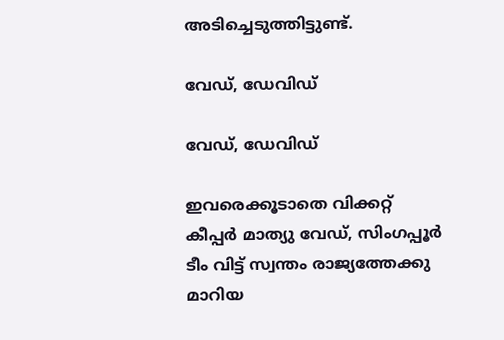അടിച്ചെടുത്തിട്ടുണ്ട്.

വേഡ്, ഡേവിഡ്

വേഡ്, ഡേവിഡ്

ഇവരെക്കൂടാതെ വിക്കറ്റ് കീപ്പര്‍ മാത്യു വേഡ്, സിംഗപ്പൂര്‍ ടീം വിട്ട് സ്വന്തം രാജ്യത്തേക്കു മാറിയ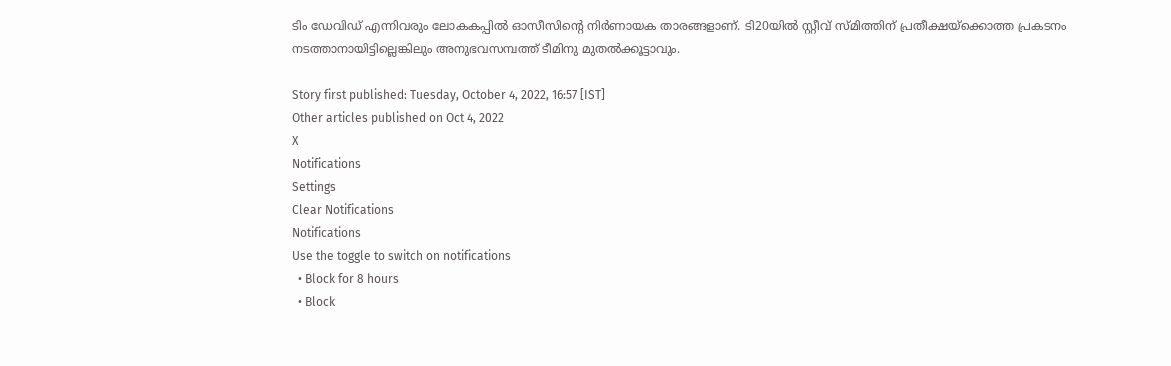ടിം ഡേവിഡ് എന്നിവരും ലോകകപ്പില്‍ ഓസീസിന്റെ നിര്‍ണായക താരങ്ങളാണ്. ടി20യില്‍ സ്റ്റീവ് സ്മിത്തിന് പ്രതീക്ഷയ്‌ക്കൊത്ത പ്രകടനം നടത്താനായിട്ടില്ലെങ്കിലും അനുഭവസമ്പത്ത് ടീമിനു മുതല്‍ക്കൂട്ടാവും.

Story first published: Tuesday, October 4, 2022, 16:57 [IST]
Other articles published on Oct 4, 2022
X
Notifications
Settings
Clear Notifications
Notifications
Use the toggle to switch on notifications
  • Block for 8 hours
  • Block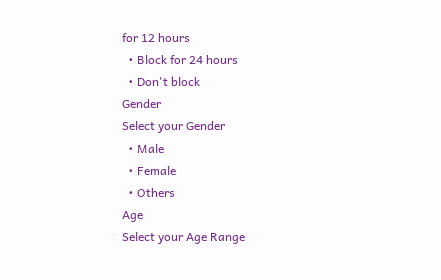for 12 hours
  • Block for 24 hours
  • Don't block
Gender
Select your Gender
  • Male
  • Female
  • Others
Age
Select your Age Range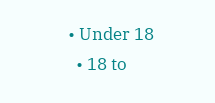• Under 18
  • 18 to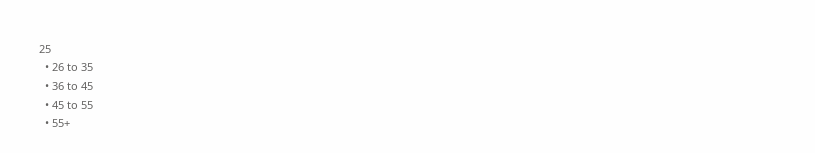25
  • 26 to 35
  • 36 to 45
  • 45 to 55
  • 55+